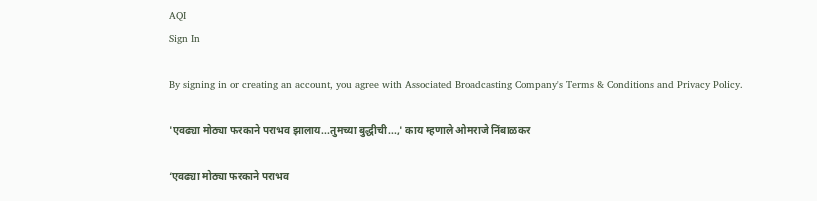AQI
Sign In

By signing in or creating an account, you agree with Associated Broadcasting Company's Terms & Conditions and Privacy Policy.

'एवढ्या मोठ्या फरकाने पराभव झालाय...तुमच्या बुद्धीची...,' काय म्हणाले ओमराजे निंबाळकर

‘एवढ्या मोठ्या फरकाने पराभव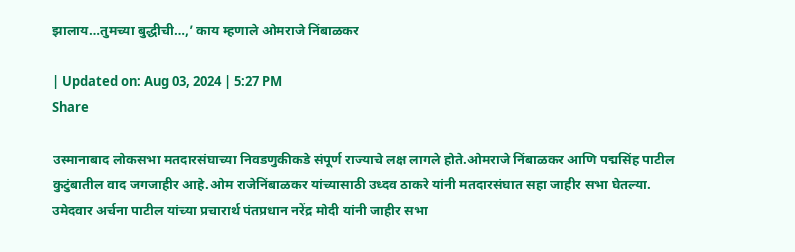झालाय…तुमच्या बुद्धीची…,’ काय म्हणाले ओमराजे निंबाळकर

| Updated on: Aug 03, 2024 | 5:27 PM
Share

उस्मानाबाद लोकसभा मतदारसंघाच्या निवडणुकीकडे संपूर्ण राज्याचे लक्ष लागले होते.ओमराजे निंबाळकर आणि पद्मसिंह पाटील कुटुंबातील वाद जगजाहीर आहे.ओम राजेनिंबाळकर यांच्यासाठी उध्दव ठाकरे यांनी मतदारसंघात सहा जाहीर सभा घेतल्या. उमेदवार अर्चना पाटील यांच्या प्रचारार्थ पंतप्रधान नरेंद्र मोदी यांनी जाहीर सभा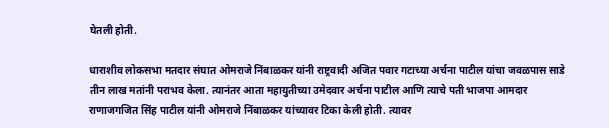घेतली होती.

धाराशीव लोकसभा मतदार संघात ओमराजे निंबाळकर यांनी राष्ट्रवादी अजित पवार गटाच्या अर्चना पाटील यांचा जवळपास साडे तीन लाख मतांनी पराभव केला. त्यानंतर आता महायुतीच्या उमेदवार अर्चना पाटील आणि त्याचे पती भाजपा आमदार राणाजगजित सिंह पाटील यांनी ओमराजे निंबाळकर यांच्यावर टिका केली होती. त्यावर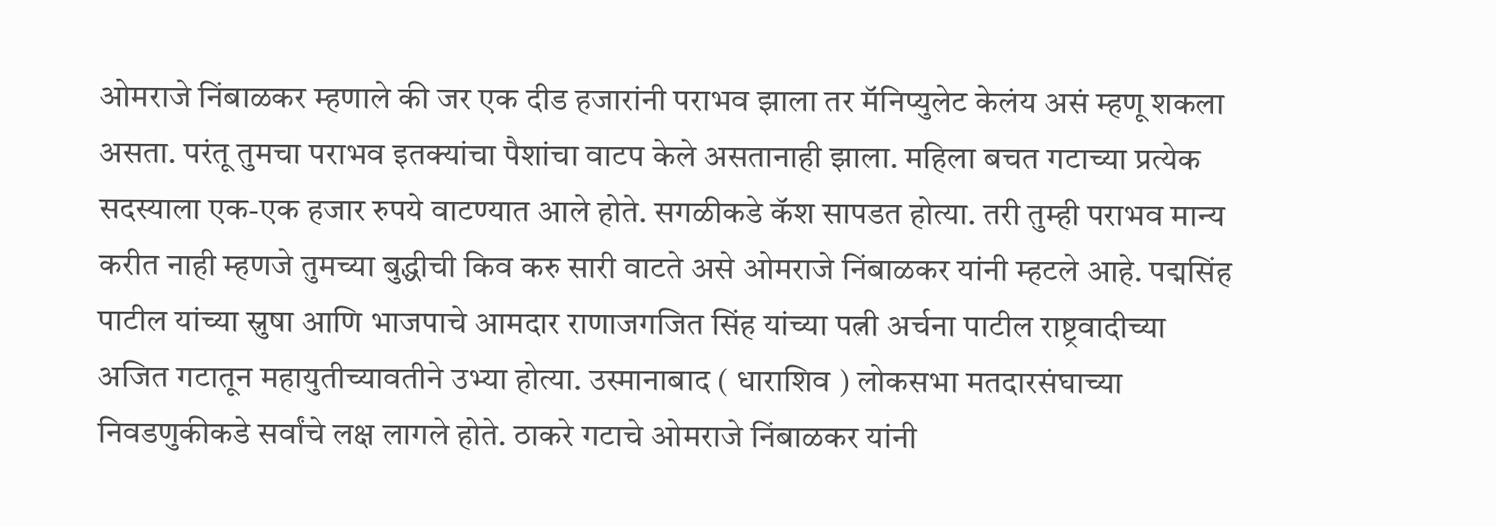ओमराजे निंबाळकर म्हणाले की जर एक दीड हजारांनी पराभव झाला तर मॅनिप्युलेट केलंय असं म्हणू शकला असता. परंतू तुमचा पराभव इतक्यांचा पैशांचा वाटप केले असतानाही झाला. महिला बचत गटाच्या प्रत्येक सदस्याला एक-एक हजार रुपये वाटण्यात आले होते. सगळीकडे कॅश सापडत होत्या. तरी तुम्ही पराभव मान्य करीत नाही म्हणजे तुमच्या बुद्धीची किव करु सारी वाटते असे ओमराजे निंबाळकर यांनी म्हटले आहे. पद्मसिंह पाटील यांच्या स्नुषा आणि भाजपाचे आमदार राणाजगजित सिंह यांच्या पत्नी अर्चना पाटील राष्ट्रवादीच्या अजित गटातून महायुतीच्यावतीने उभ्या होत्या. उस्मानाबाद ( धाराशिव ) लोकसभा मतदारसंघाच्या निवडणुकीकडे सर्वांचे लक्ष लागले होते. ठाकरे गटाचे ओमराजे निंबाळकर यांनी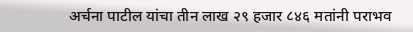अर्चना पाटील यांचा तीन लाख २९ हजार ८४६ मतांनी पराभव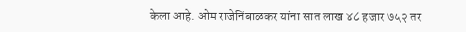केला आहे. ओम राजेनिंबाळकर यांना सात लाख ४८ हजार ७५२ तर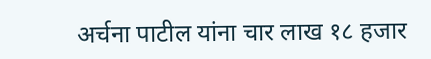अर्चना पाटील यांना चार लाख १८ हजार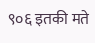९०६ इतकी मते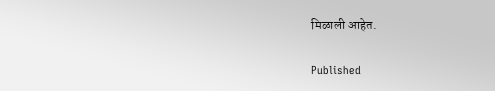मिळाली आहेत.

Published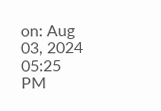on: Aug 03, 2024 05:25 PM